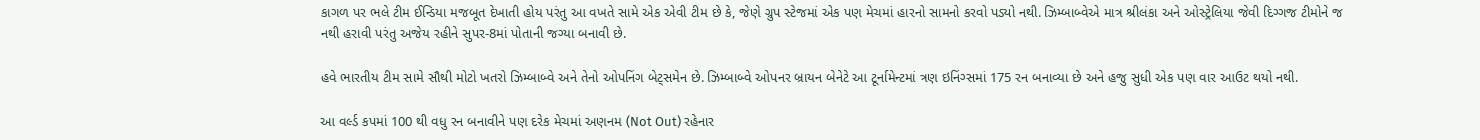કાગળ પર ભલે ટીમ ઈન્ડિયા મજબૂત દેખાતી હોય પરંતુ આ વખતે સામે એક એવી ટીમ છે કે, જેણે ગ્રુપ સ્ટેજમાં એક પણ મેચમાં હારનો સામનો કરવો પડ્યો નથી. ઝિમ્બાબ્વેએ માત્ર શ્રીલંકા અને ઓસ્ટ્રેલિયા જેવી દિગ્ગજ ટીમોને જ નથી હરાવી પરંતુ અજેય રહીને સુપર-8માં પોતાની જગ્યા બનાવી છે.

હવે ભારતીય ટીમ સામે સૌથી મોટો ખતરો ઝિમ્બાબ્વે અને તેનો ઓપનિંગ બેટ્સમેન છે. ઝિમ્બાબ્વે ઓપનર બ્રાયન બેનેટે આ ટૂર્નામેન્ટમાં ત્રણ ઇનિંગ્સમાં 175 રન બનાવ્યા છે અને હજુ સુધી એક પણ વાર આઉટ થયો નથી.

આ વર્લ્ડ કપમાં 100 થી વધુ રન બનાવીને પણ દરેક મેચમાં અણનમ (Not Out) રહેનાર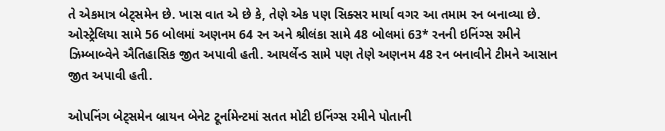તે એકમાત્ર બેટ્સમેન છે. ખાસ વાત એ છે કે, તેણે એક પણ સિક્સર માર્યા વગર આ તમામ રન બનાવ્યા છે. ઓસ્ટ્રેલિયા સામે 56 બોલમાં અણનમ 64 રન અને શ્રીલંકા સામે 48 બોલમાં 63* રનની ઇનિંગ્સ રમીને ઝિમ્બાબ્વેને ઐતિહાસિક જીત અપાવી હતી. આયર્લેન્ડ સામે પણ તેણે અણનમ 48 રન બનાવીને ટીમને આસાન જીત અપાવી હતી.

ઓપનિંગ બેટ્સમેન બ્રાયન બેનેટ ટૂર્નામેન્ટમાં સતત મોટી ઇનિંગ્સ રમીને પોતાની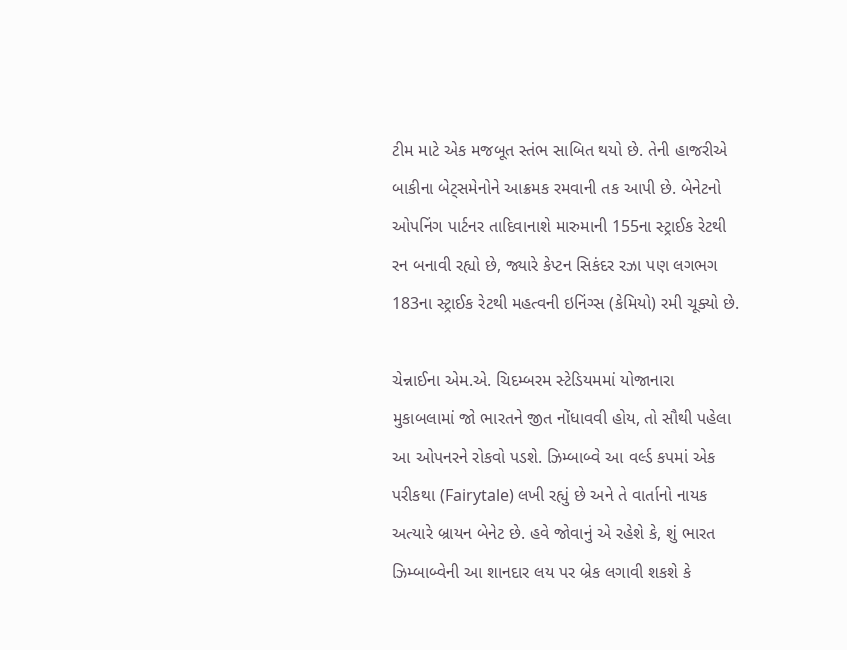ટીમ માટે એક મજબૂત સ્તંભ સાબિત થયો છે. તેની હાજરીએ બાકીના બેટ્સમેનોને આક્રમક રમવાની તક આપી છે. બેનેટનો ઓપનિંગ પાર્ટનર તાદિવાનાશે મારુમાની 155ના સ્ટ્રાઈક રેટથી રન બનાવી રહ્યો છે, જ્યારે કેપ્ટન સિકંદર રઝા પણ લગભગ 183ના સ્ટ્રાઈક રેટથી મહત્વની ઇનિંગ્સ (કેમિયો) રમી ચૂક્યો છે.

ચેન્નાઈના એમ.એ. ચિદમ્બરમ સ્ટેડિયમમાં યોજાનારા મુકાબલામાં જો ભારતને જીત નોંધાવવી હોય, તો સૌથી પહેલા આ ઓપનરને રોકવો પડશે. ઝિમ્બાબ્વે આ વર્લ્ડ કપમાં એક પરીકથા (Fairytale) લખી રહ્યું છે અને તે વાર્તાનો નાયક અત્યારે બ્રાયન બેનેટ છે. હવે જોવાનું એ રહેશે કે, શું ભારત ઝિમ્બાબ્વેની આ શાનદાર લય પર બ્રેક લગાવી શકશે કે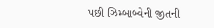પછી ઝિમ્બાબ્વેની જીતની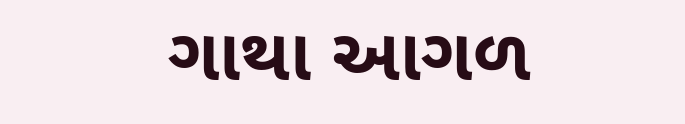ગાથા આગળ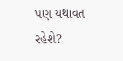પણ યથાવત રહેશે?